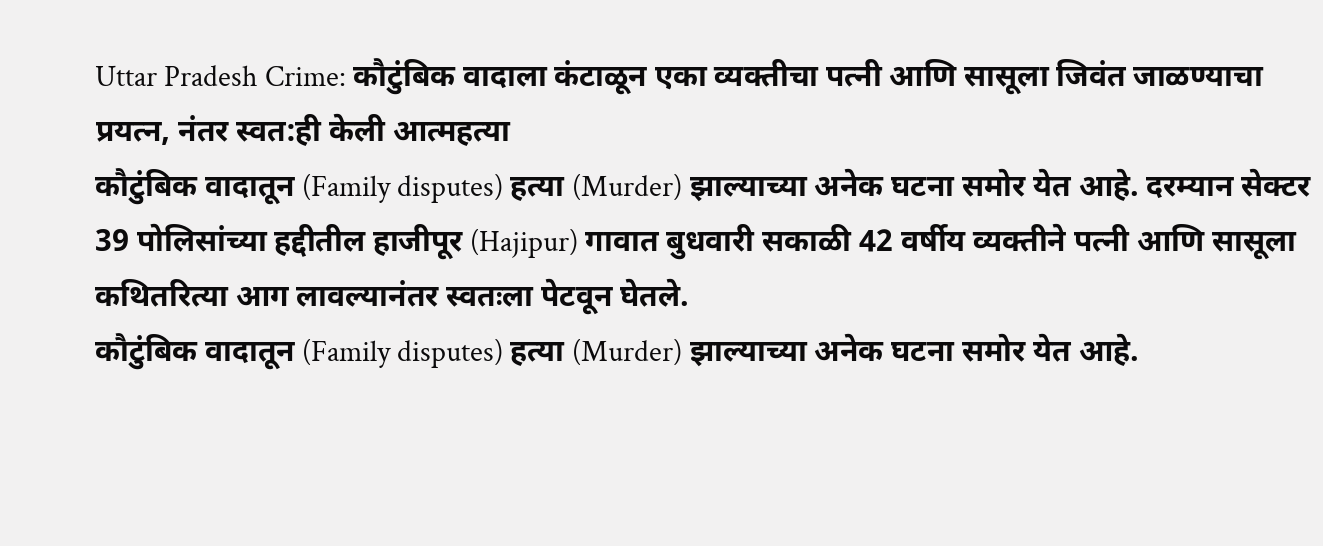Uttar Pradesh Crime: कौटुंबिक वादाला कंटाळून एका व्यक्तीचा पत्नी आणि सासूला जिवंत जाळण्याचा प्रयत्न, नंतर स्वत:ही केली आत्महत्या
कौटुंबिक वादातून (Family disputes) हत्या (Murder) झाल्याच्या अनेक घटना समोर येत आहे. दरम्यान सेक्टर 39 पोलिसांच्या हद्दीतील हाजीपूर (Hajipur) गावात बुधवारी सकाळी 42 वर्षीय व्यक्तीने पत्नी आणि सासूला कथितरित्या आग लावल्यानंतर स्वतःला पेटवून घेतले.
कौटुंबिक वादातून (Family disputes) हत्या (Murder) झाल्याच्या अनेक घटना समोर येत आहे.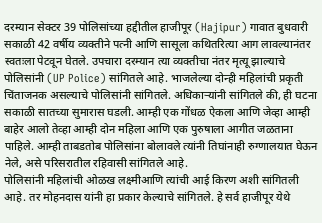दरम्यान सेक्टर 39 पोलिसांच्या हद्दीतील हाजीपूर (Hajipur) गावात बुधवारी सकाळी 42 वर्षीय व्यक्तीने पत्नी आणि सासूला कथितरित्या आग लावल्यानंतर स्वतःला पेटवून घेतले. उपचारा दरम्यान त्या व्यक्तीचा नंतर मृत्यू झाल्याचे पोलिसांनी (UP Police) सांगितले आहे. भाजलेल्या दोन्ही महिलांची प्रकृती चिंताजनक असल्याचे पोलिसांनी सांगितले. अधिकाऱ्यांनी सांगितले की, ही घटना सकाळी सातच्या सुमारास घडली. आम्ही एक गोंधळ ऐकला आणि जेव्हा आम्ही बाहेर आलो तेव्हा आम्ही दोन महिला आणि एक पुरुषाला आगीत जळताना पाहिले. आम्ही ताबडतोब पोलिसांना बोलावले त्यांनी तिघांनाही रुग्णालयात घेऊन नेले, असे परिसरातील रहिवासी सांगितले आहे.
पोलिसांनी महिलांची ओळख लक्ष्मीआणि त्यांची आई किरण अशी सांगितली आहे. तर मोहनदास यांनी हा प्रकार केल्याचे सांगितले. हे सर्व हाजीपूर येथे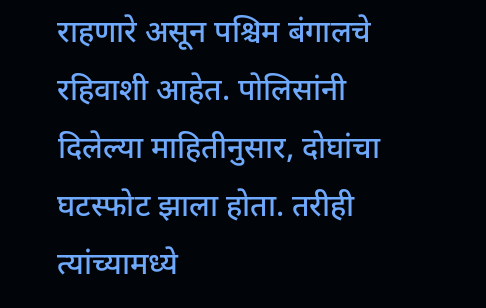राहणारे असून पश्चिम बंगालचे रहिवाशी आहेत. पोलिसांनी दिलेल्या माहितीनुसार, दोघांचा घटस्फोट झाला होता. तरीही त्यांच्यामध्ये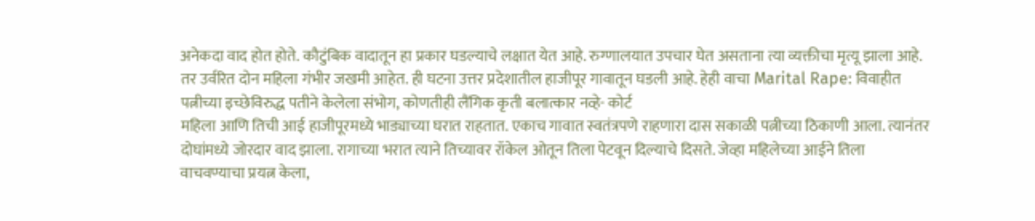अनेकदा वाद होत होते. कौटुंबिक वादातून हा प्रकार घडल्याचे लक्षात येत आहे. रुग्णालयात उपचार घेत असताना त्या व्यक्तीचा मृत्यू झाला आहे. तर उर्वरित दोन महिला गंभीर जखमी आहेत. ही घटना उत्तर प्रदेशातील हाजीपूर गावातून घडली आहे. हेही वाचा Marital Rape: विवाहीत पत्नीच्या इच्छेविरुद्ध पतीने केलेला संभोग, कोणतीही लैंगिक कृती बलात्कार नव्हे- कोर्ट
महिला आणि तिची आई हाजीपूरमध्ये भाड्याच्या घरात राहतात. एकाच गावात स्वतंत्रपणे राहणारा दास सकाळी पत्नीच्या ठिकाणी आला. त्यानंतर दोघांमध्ये जोरदार वाद झाला. रागाच्या भरात त्याने तिच्यावर रॉकेल ओतून तिला पेटवून दिल्याचे दिसते. जेव्हा महिलेच्या आईने तिला वाचवण्याचा प्रयत्न केला,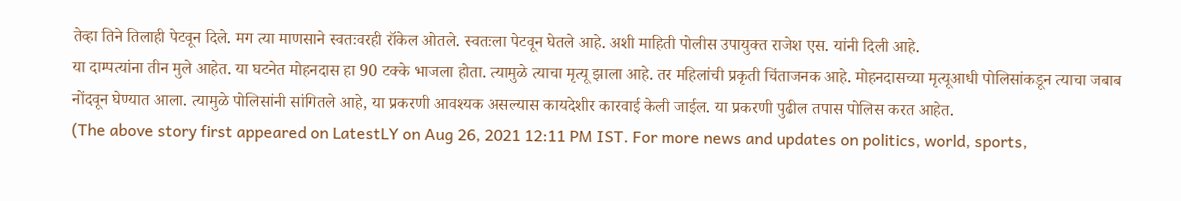तेव्हा तिने तिलाही पेटवून दिले. मग त्या माणसाने स्वतःवरही रॉकेल ओतले. स्वतःला पेटवून घेतले आहे. अशी माहिती पोलीस उपायुक्त राजेश एस. यांनी दिली आहे.
या दाम्पत्यांना तीन मुले आहेत. या घटनेत मोहनदास हा 90 टक्के भाजला होता. त्यामुळे त्याचा मृत्यू झाला आहे. तर महिलांची प्रकृती चिंताजनक आहे. मोहनदासच्या मृत्यूआधी पोलिसांकडून त्याचा जबाब नोंदवून घेण्यात आला. त्यामुळे पोलिसांनी सांगितले आहे, या प्रकरणी आवश्यक असल्यास कायदेशीर कारवाई केली जाईल. या प्रकरणी पुढील तपास पोलिस करत आहेत.
(The above story first appeared on LatestLY on Aug 26, 2021 12:11 PM IST. For more news and updates on politics, world, sports,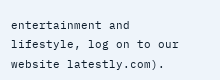entertainment and lifestyle, log on to our website latestly.com).